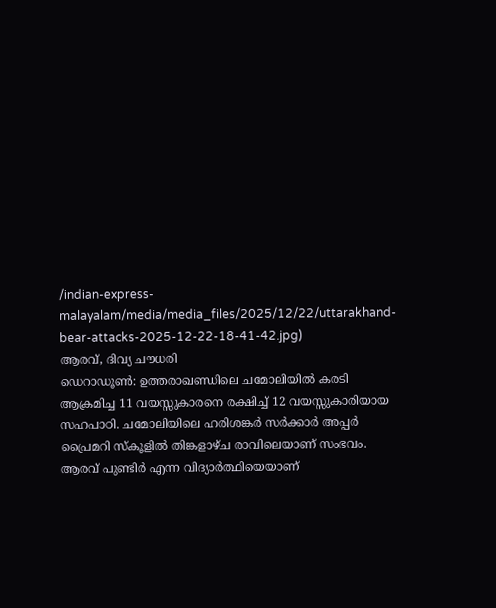/indian-express-malayalam/media/media_files/2025/12/22/uttarakhand-bear-attacks-2025-12-22-18-41-42.jpg)
ആരവ്, ദിവ്യ ചൗധരി
ഡെറാഡൂൺ: ഉത്തരാഖണ്ഡിലെ ചമോലിയിൽ കരടി ആക്രമിച്ച 11 വയസ്സുകാരനെ രക്ഷിച്ച് 12 വയസ്സുകാരിയായ സഹപാഠി. ചമോലിയിലെ ഹരിശങ്കർ സർക്കാർ അപ്പർ പ്രൈമറി സ്കൂളിൽ തിങ്കളാഴ്ച രാവിലെയാണ് സംഭവം. ആരവ് പുണ്ടിർ എന്ന വിദ്യാർത്ഥിയെയാണ്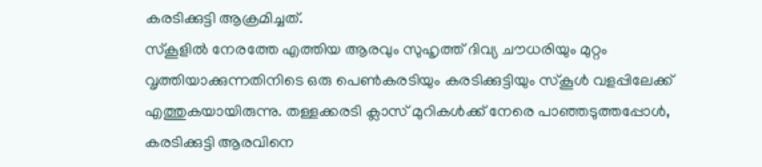കരടിക്കുട്ടി ആക്രമിച്ചത്.
സ്കൂളിൽ നേരത്തേ എത്തിയ ആരവും സുഹൃത്ത് ദിവ്യ ചൗധരിയും മുറ്റം വൃത്തിയാക്കുന്നതിനിടെ ഒരു പെൺകരടിയും കരടിക്കുട്ടിയും സ്കൂൾ വളപ്പിലേക്ക് എത്തുകയായിരുന്നു. തള്ളക്കരടി ക്ലാസ് മുറികൾക്ക് നേരെ പാഞ്ഞടുത്തപ്പോൾ, കരടിക്കുട്ടി ആരവിനെ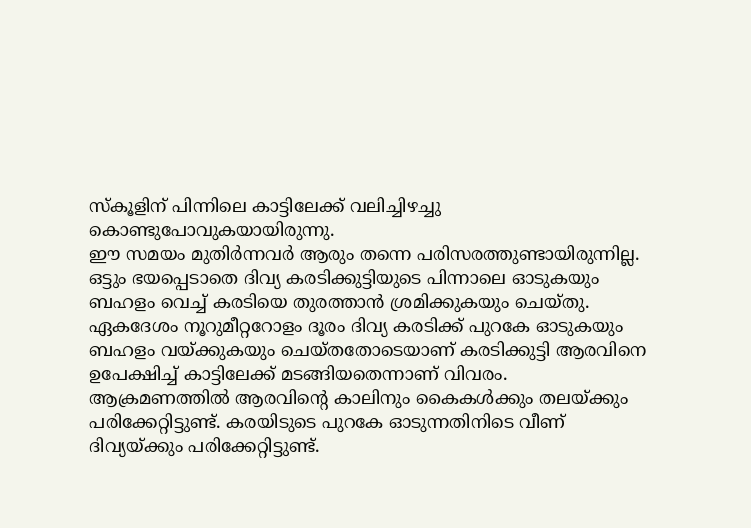സ്കൂളിന് പിന്നിലെ കാട്ടിലേക്ക് വലിച്ചിഴച്ചു കൊണ്ടുപോവുകയായിരുന്നു.
ഈ സമയം മുതിർന്നവർ ആരും തന്നെ പരിസരത്തുണ്ടായിരുന്നില്ല. ഒട്ടും ഭയപ്പെടാതെ ദിവ്യ കരടിക്കുട്ടിയുടെ പിന്നാലെ ഓടുകയും ബഹളം വെച്ച് കരടിയെ തുരത്താൻ ശ്രമിക്കുകയും ചെയ്തു. ഏകദേശം നൂറുമീറ്ററോളം ദൂരം ദിവ്യ കരടിക്ക് പുറകേ ഓടുകയും ബഹളം വയ്ക്കുകയും ചെയ്തതോടെയാണ് കരടിക്കുട്ടി ആരവിനെ ഉപേക്ഷിച്ച് കാട്ടിലേക്ക് മടങ്ങിയതെന്നാണ് വിവരം.
ആക്രമണത്തിൽ ആരവിന്റെ കാലിനും കൈകൾക്കും തലയ്ക്കും പരിക്കേറ്റിട്ടുണ്ട്. കരയിടുടെ പുറകേ ഓടുന്നതിനിടെ വീണ് ദിവ്യയ്ക്കും പരിക്കേറ്റിട്ടുണ്ട്.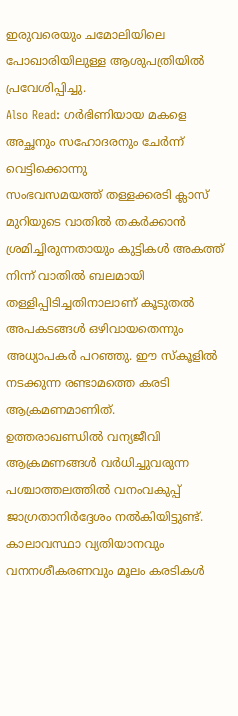ഇരുവരെയും ചമോലിയിലെ പോഖാരിയിലുള്ള ആശുപത്രിയിൽ പ്രവേശിപ്പിച്ചു.
Also Read: ഗർഭിണിയായ മകളെ അച്ഛനും സഹോദരനും ചേർന്ന് വെട്ടിക്കൊന്നു
സംഭവസമയത്ത് തള്ളക്കരടി ക്ലാസ് മുറിയുടെ വാതിൽ തകർക്കാൻ ശ്രമിച്ചിരുന്നതായും കുട്ടികൾ അകത്ത് നിന്ന് വാതിൽ ബലമായി തള്ളിപ്പിടിച്ചതിനാലാണ് കൂടുതൽ അപകടങ്ങൾ ഒഴിവായതെന്നും അധ്യാപകർ പറഞ്ഞു. ഈ സ്കൂളിൽ നടക്കുന്ന രണ്ടാമത്തെ കരടി ആക്രമണമാണിത്.
ഉത്തരാഖണ്ഡിൽ വന്യജീവി ആക്രമണങ്ങൾ വർധിച്ചുവരുന്ന പശ്ചാത്തലത്തിൽ വനംവകുപ്പ് ജാഗ്രതാനിർദ്ദേശം നൽകിയിട്ടുണ്ട്. കാലാവസ്ഥാ വ്യതിയാനവും വനനശീകരണവും മൂലം കരടികൾ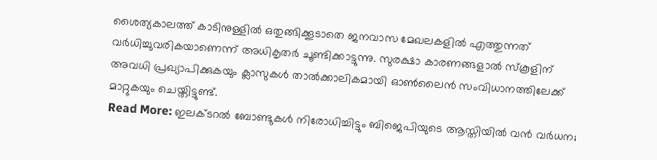ശൈത്യകാലത്ത് കാടിനുള്ളിൽ ഒതുങ്ങിക്കൂടാതെ ജനവാസ മേഖലകളിൽ എത്തുന്നത് വർധിച്ചുവരികയാണെന്ന് അധികൃതർ ചൂണ്ടിക്കാട്ടുന്നു. സുരക്ഷാ കാരണങ്ങളാൽ സ്കൂളിന് അവധി പ്രഖ്യാപിക്കുകയും ക്ലാസുകൾ താൽക്കാലികമായി ഓൺലൈൻ സംവിധാനത്തിലേക്ക് മാറ്റുകയും ചെയ്തിട്ടുണ്ട്.
Read More: ഇലക്ടറൽ ബോണ്ടുകൾ നിരോധിച്ചിട്ടും ബിജെപിയുടെ ആസ്തിയിൽ വൻ വർധന;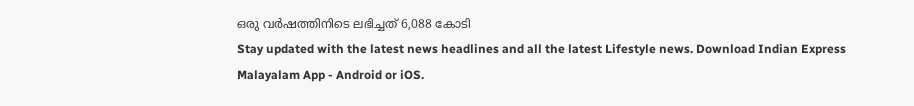ഒരു വർഷത്തിനിടെ ലഭിച്ചത് 6,088 കോടി
Stay updated with the latest news headlines and all the latest Lifestyle news. Download Indian Express Malayalam App - Android or iOS.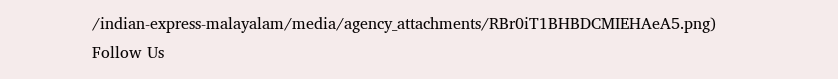/indian-express-malayalam/media/agency_attachments/RBr0iT1BHBDCMIEHAeA5.png)
Follow Us